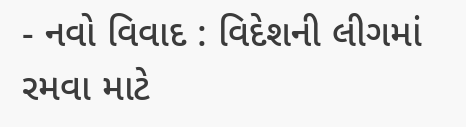- નવો વિવાદ : વિદેશની લીગમાં રમવા માટે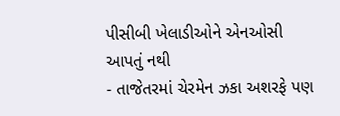પીસીબી ખેલાડીઓને એનઓસી આપતું નથી
- તાજેતરમાં ચેરમેન ઝકા અશરફે પણ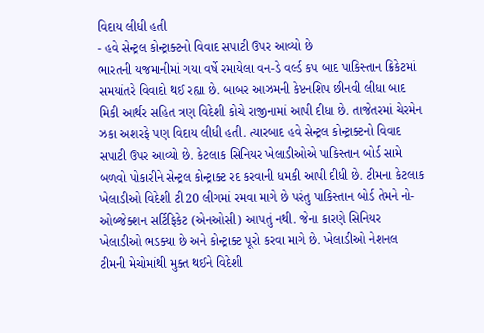વિદાય લીધી હતી
- હવે સેન્ટ્રલ કોન્ટ્રાક્ટનો વિવાદ સપાટી ઉપર આવ્યો છે
ભારતની યજમાનીમાં ગયા વર્ષે રમાયેલા વન-ડે વર્લ્ડ કપ બાદ પાકિસ્તાન ક્રિકેટમાં સમયાંતરે વિવાદો થઈ રહ્યા છે. બાબર આઝમની કેપ્ટનશિપ છીનવી લીધા બાદ મિકી આર્થર સહિત ત્રણ વિદેશી કોચે રાજીનામાં આપી દીધા છે. તાજેતરમાં ચેરમેન ઝકા અશરફે પણ વિદાય લીધી હતી. ત્યારબાદ હવે સેન્ટ્રલ કોન્ટ્રાક્ટનો વિવાદ સપાટી ઉપર આવ્યો છે. કેટલાક સિનિયર ખેલાડીઓએ પાકિસ્તાન બોર્ડ સામે બળવો પોકારીને સેન્ટ્રલ કોન્ટ્રાક્ટ રદ કરવાની ધમકી આપી દીધી છે. ટીમના કેટલાક ખેલાડીઓ વિદેશી ટી20 લીગમાં રમવા માગે છે પરંતુ પાકિસ્તાન બોર્ડ તેમને નો-ઓબ્જેક્શન સર્ટિફિકેટ (એનઓસી) આપતું નથી. જેના કારણે સિનિયર ખેલાડીઓ ભડક્યા છે અને કોન્ટ્રાક્ટ પૂરો કરવા માગે છે. ખેલાડીઓ નેશનલ ટીમની મેચોમાંથી મુક્ત થઈને વિદેશી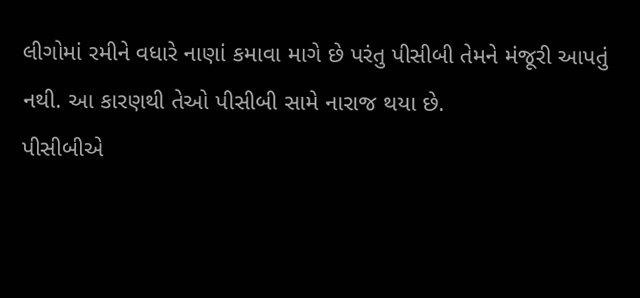લીગોમાં રમીને વધારે નાણાં કમાવા માગે છે પરંતુ પીસીબી તેમને મંજૂરી આપતું નથી. આ કારણથી તેઓ પીસીબી સામે નારાજ થયા છે.
પીસીબીએ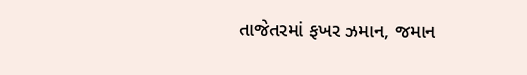તાજેતરમાં ફખર ઝમાન, જમાન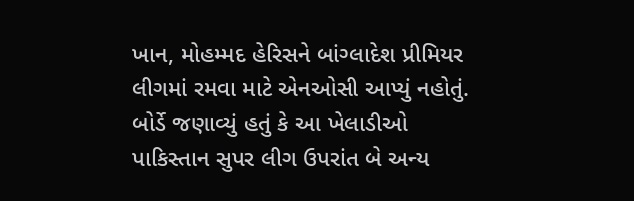ખાન, મોહમ્મદ હેરિસને બાંગ્લાદેશ પ્રીમિયર લીગમાં રમવા માટે એનઓસી આપ્યું નહોતું. બોર્ડે જણાવ્યું હતું કે આ ખેલાડીઓ પાકિસ્તાન સુપર લીગ ઉપરાંત બે અન્ય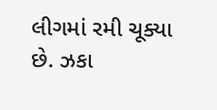લીગમાં રમી ચૂક્યા છે. ઝકા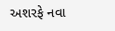અશરફે નવા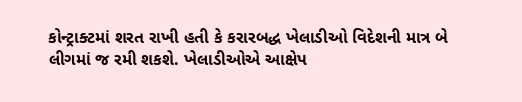કોન્ટ્રાક્ટમાં શરત રાખી હતી કે કરારબદ્ધ ખેલાડીઓ વિદેશની માત્ર બે લીગમાં જ રમી શકશે. ખેલાડીઓએ આક્ષેપ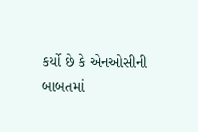કર્યો છે કે એનઓસીની બાબતમાં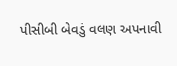પીસીબી બેવડું વલણ અપનાવી